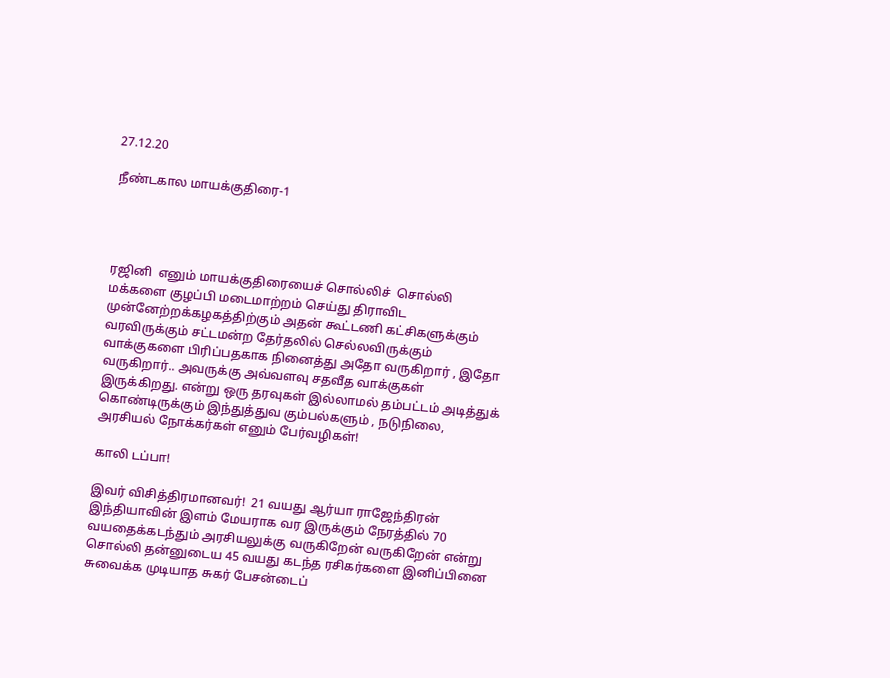27.12.20

நீண்டகால மாயக்குதிரை-1




ரஜினி  எனும் மாயக்குதிரையைச் சொல்லிச்  சொல்லி மக்களை குழப்பி மடைமாற்றம் செய்து திராவிட முன்னேற்றக்கழகத்திற்கும் அதன் கூட்டணி கட்சிகளுக்கும் வரவிருக்கும் சட்டமன்ற தேர்தலில் செல்லவிருக்கும் வாக்குகளை பிரிப்பதகாக நினைத்து அதோ வருகிறார் , இதோ வருகிறார்.. அவருக்கு அவ்வளவு சதவீத வாக்குகள் இருக்கிறது. என்று ஒரு தரவுகள் இல்லாமல் தம்பட்டம் அடித்துக் கொண்டிருக்கும் இந்துத்துவ கும்பல்களும் , நடுநிலை, அரசியல் நோக்கர்கள் எனும் பேர்வழிகள்!

காலி டப்பா!

இவர் விசித்திரமானவர்!  21 வயது ஆர்யா ராஜேந்திரன் இந்தியாவின் இளம் மேயராக வர இருக்கும் நேரத்தில் 70 வயதைக்கடந்தும் அரசியலுக்கு வருகிறேன் வருகிறேன் என்று சொல்லி தன்னுடைய 45 வயது கடந்த ரசிகர்களை இனிப்பினை சுவைக்க முடியாத சுகர் பேசன்டைப்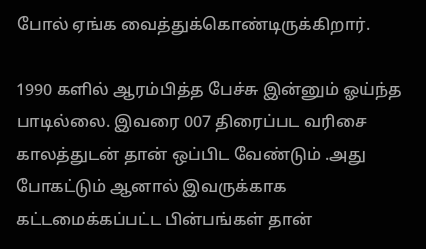போல் ஏங்க வைத்துக்கொண்டிருக்கிறார்.

1990 களில் ஆரம்பித்த பேச்சு இன்னும் ஓய்ந்த பாடில்லை. இவரை 007 திரைப்பட வரிசை காலத்துடன் தான் ஒப்பிட வேண்டும் .அது போகட்டும் ஆனால் இவருக்காக கட்டமைக்கப்பட்ட பின்பங்கள் தான்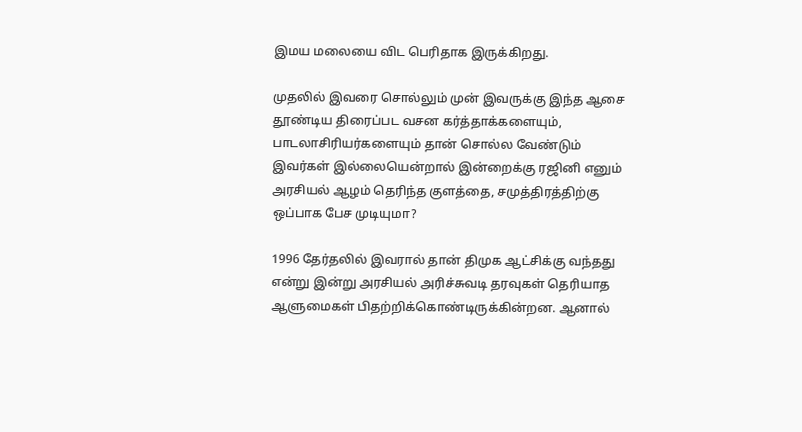இமய மலையை விட பெரிதாக இருக்கிறது.

முதலில் இவரை சொல்லும் முன் இவருக்கு இந்த ஆசை தூண்டிய திரைப்பட வசன கர்த்தாக்களையும், பாடலாசிரியர்களையும் தான் சொல்ல வேண்டும் இவர்கள் இல்லையென்றால் இன்றைக்கு ரஜினி எனும் அரசியல் ஆழம் தெரிந்த குளத்தை, சமுத்திரத்திற்கு ஒப்பாக பேச முடியுமா?

1996 தேர்தலில் இவரால் தான் திமுக ஆட்சிக்கு வந்தது என்று இன்று அரசியல் அரிச்சுவடி தரவுகள் தெரியாத ஆளுமைகள் பிதற்றிக்கொண்டிருக்கின்றன. ஆனால்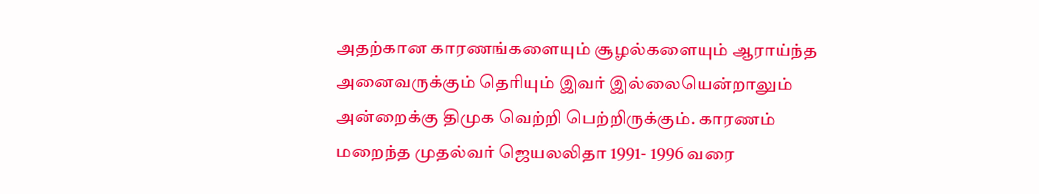அதற்கான காரணங்களையும் சூழல்களையும் ஆராய்ந்த அனைவருக்கும் தெரியும் இவர் இல்லையென்றாலும் அன்றைக்கு திமுக வெற்றி பெற்றிருக்கும். காரணம் மறைந்த முதல்வர் ஜெயலலிதா 1991- 1996 வரை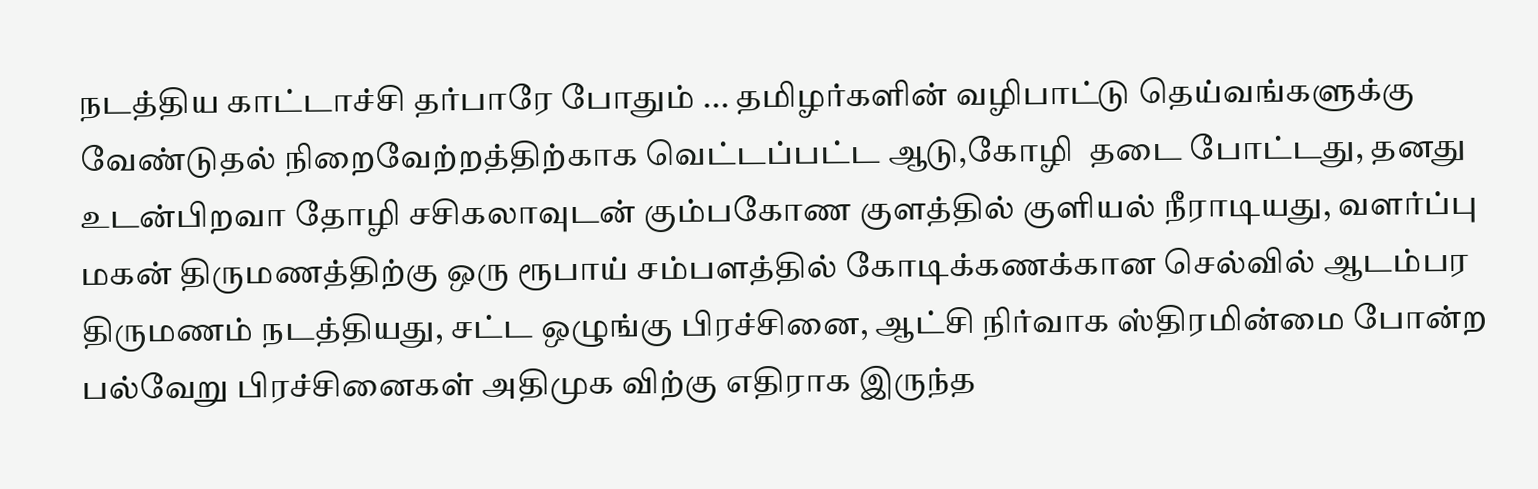நடத்திய காட்டாச்சி தர்பாரே போதும் ... தமிழர்களின் வழிபாட்டு தெய்வங்களுக்கு வேண்டுதல் நிறைவேற்றத்திற்காக வெட்டப்பட்ட ஆடு,கோழி  தடை போட்டது, தனது உடன்பிறவா தோழி சசிகலாவுடன் கும்பகோண குளத்தில் குளியல் நீராடியது, வளர்ப்பு மகன் திருமணத்திற்கு ஒரு ரூபாய் சம்பளத்தில் கோடிக்கணக்கான செல்வில் ஆடம்பர திருமணம் நடத்தியது, சட்ட ஒழுங்கு பிரச்சினை, ஆட்சி நிர்வாக ஸ்திரமின்மை போன்ற பல்வேறு பிரச்சினைகள் அதிமுக விற்கு எதிராக இருந்த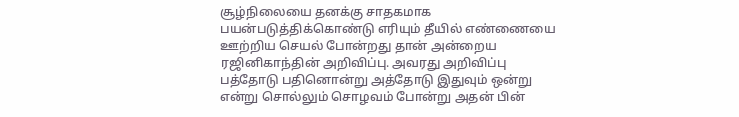சூழ்நிலையை தனக்கு சாதகமாக பயன்படுத்திக்கொண்டு எரியும் தீயில் எண்ணையை ஊற்றிய செயல் போன்றது தான் அன்றைய ரஜினிகாந்தின் அறிவிப்பு. அவரது அறிவிப்பு பத்தோடு பதினொன்று அத்தோடு இதுவும் ஒன்று என்று சொல்லும் சொழவம் போன்று அதன் பின்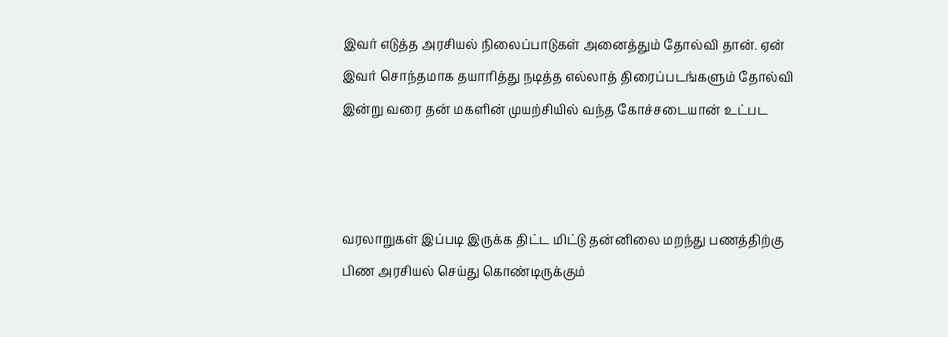இவர் எடுத்த அரசியல் நிலைப்பாடுகள் அனைத்தும் தோல்வி தான். ஏன் இவர் சொந்தமாக தயாரித்து நடித்த எல்லாத் திரைப்படங்களும் தோல்வி இன்று வரை தன் மகளின் முயற்சியில் வந்த கோச்சடையான் உட்பட



வரலாறுகள் இப்படி இருக்க திட்ட மிட்டு தன்னிலை மறந்து பணத்திற்கு பிண அரசியல் செய்து கொண்டிருக்கும்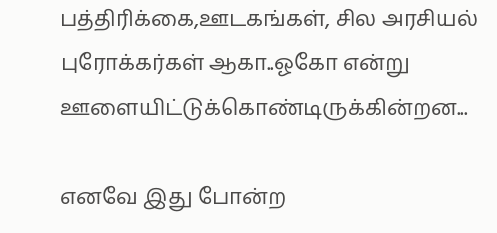பத்திரிக்கை,ஊடகங்கள், சில அரசியல் புரோக்கர்கள் ஆகா..ஓகோ என்று ஊளையிட்டுக்கொண்டிருக்கின்றன...

எனவே இது போன்ற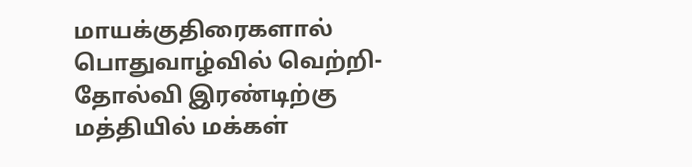மாயக்குதிரைகளால் பொதுவாழ்வில் வெற்றி-தோல்வி இரண்டிற்கு மத்தியில் மக்கள்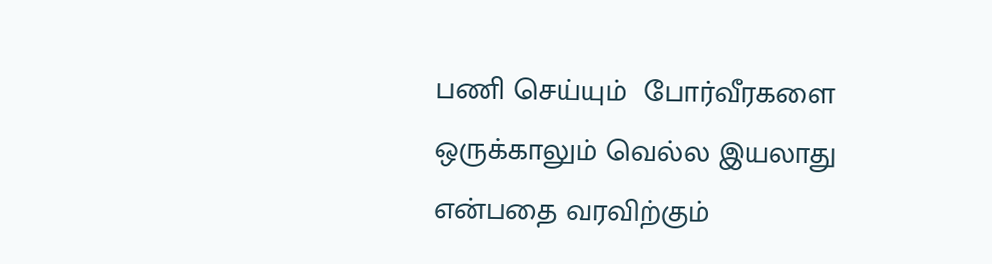பணி செய்யும்  போர்வீரகளை ஒருக்காலும் வெல்ல இயலாது என்பதை வரவிற்கும்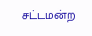சட்டமன்ற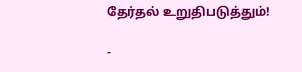தேர்தல் உறுதிபடுத்தும்!

-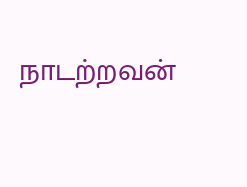நாடற்றவன்